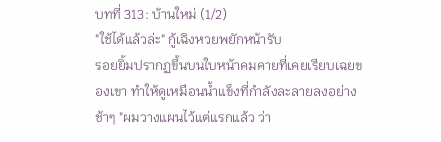บทที่ 313: บ้านใหม่ (1/2)
"ใช้ได้แล้วล่ะ" กู้เฉิงหวยพยักหน้ารับ
รอยยิ้มปรากฏขึ้นบนใบหน้าคมคายที่เคยเรียบเฉยของเขา ทำให้ดูเหมือนน้ำแข็งที่กำลังละลายลงอย่างช้าๆ "ผมวางแผนไว้แต่แรกแล้ว ว่า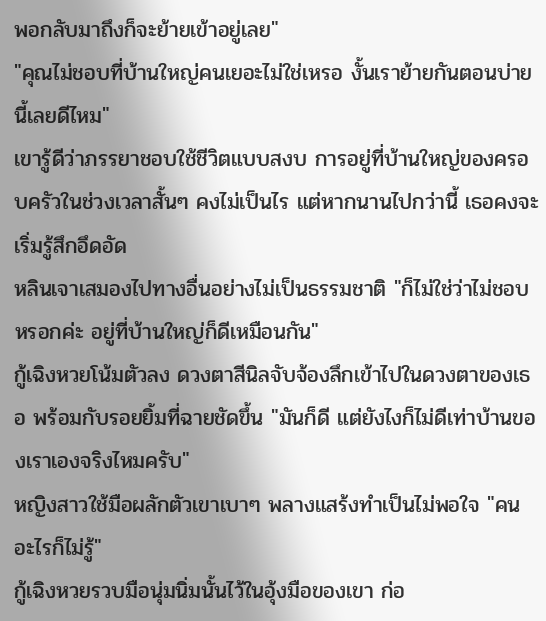พอกลับมาถึงก็จะย้ายเข้าอยู่เลย"
"คุณไม่ชอบที่บ้านใหญ่คนเยอะไม่ใช่เหรอ งั้นเราย้ายกันตอนบ่ายนี้เลยดีไหม"
เขารู้ดีว่าภรรยาชอบใช้ชีวิตแบบสงบ การอยู่ที่บ้านใหญ่ของครอบครัวในช่วงเวลาสั้นๆ คงไม่เป็นไร แต่หากนานไปกว่านี้ เธอคงจะเริ่มรู้สึกอึดอัด
หลินเจาเสมองไปทางอื่นอย่างไม่เป็นธรรมชาติ "ก็ไม่ใช่ว่าไม่ชอบหรอกค่ะ อยู่ที่บ้านใหญ่ก็ดีเหมือนกัน"
กู้เฉิงหวยโน้มตัวลง ดวงตาสีนิลจับจ้องลึกเข้าไปในดวงตาของเธอ พร้อมกับรอยยิ้มที่ฉายชัดขึ้น "มันก็ดี แต่ยังไงก็ไม่ดีเท่าบ้านของเราเองจริงไหมครับ"
หญิงสาวใช้มือผลักตัวเขาเบาๆ พลางแสร้งทำเป็นไม่พอใจ "คนอะไรก็ไม่รู้"
กู้เฉิงหวยรวบมือนุ่มนิ่มนั้นไว้ในอุ้งมือของเขา ก่อ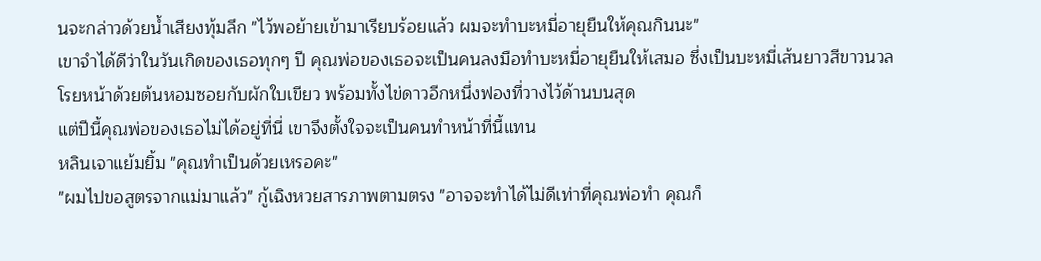นจะกล่าวด้วยน้ำเสียงทุ้มลึก "ไว้พอย้ายเข้ามาเรียบร้อยแล้ว ผมจะทำบะหมี่อายุยืนให้คุณกินนะ"
เขาจำได้ดีว่าในวันเกิดของเธอทุกๆ ปี คุณพ่อของเธอจะเป็นคนลงมือทำบะหมี่อายุยืนให้เสมอ ซึ่งเป็นบะหมี่เส้นยาวสีขาวนวล โรยหน้าด้วยต้นหอมซอยกับผักใบเขียว พร้อมทั้งไข่ดาวอีกหนึ่งฟองที่วางไว้ด้านบนสุด
แต่ปีนี้คุณพ่อของเธอไม่ได้อยู่ที่นี่ เขาจึงตั้งใจจะเป็นคนทำหน้าที่นี้แทน
หลินเจาแย้มยิ้ม "คุณทำเป็นด้วยเหรอคะ"
"ผมไปขอสูตรจากแม่มาแล้ว" กู้เฉิงหวยสารภาพตามตรง "อาจจะทำได้ไม่ดีเท่าที่คุณพ่อทำ คุณก็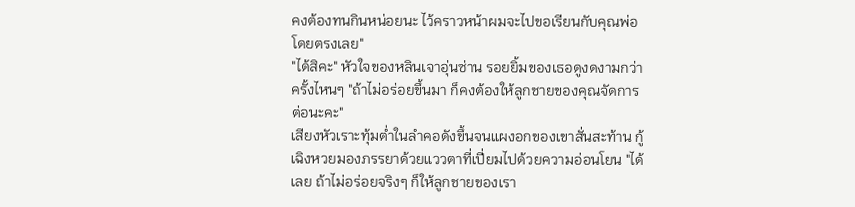คงต้องทนกินหน่อยนะ ไว้คราวหน้าผมจะไปขอเรียนกับคุณพ่อโดยตรงเลย"
"ได้สิคะ" หัวใจของหลินเจาอุ่นซ่าน รอยยิ้มของเธอดูงดงามกว่าครั้งไหนๆ "ถ้าไม่อร่อยขึ้นมา ก็คงต้องให้ลูกชายของคุณจัดการต่อนะคะ"
เสียงหัวเราะทุ้มต่ำในลำคอดังขึ้นจนแผงอกของเขาสั่นสะท้าน กู้เฉิงหวยมองภรรยาด้วยแววตาที่เปี่ยมไปด้วยความอ่อนโยน "ได้เลย ถ้าไม่อร่อยจริงๆ ก็ให้ลูกชายของเรา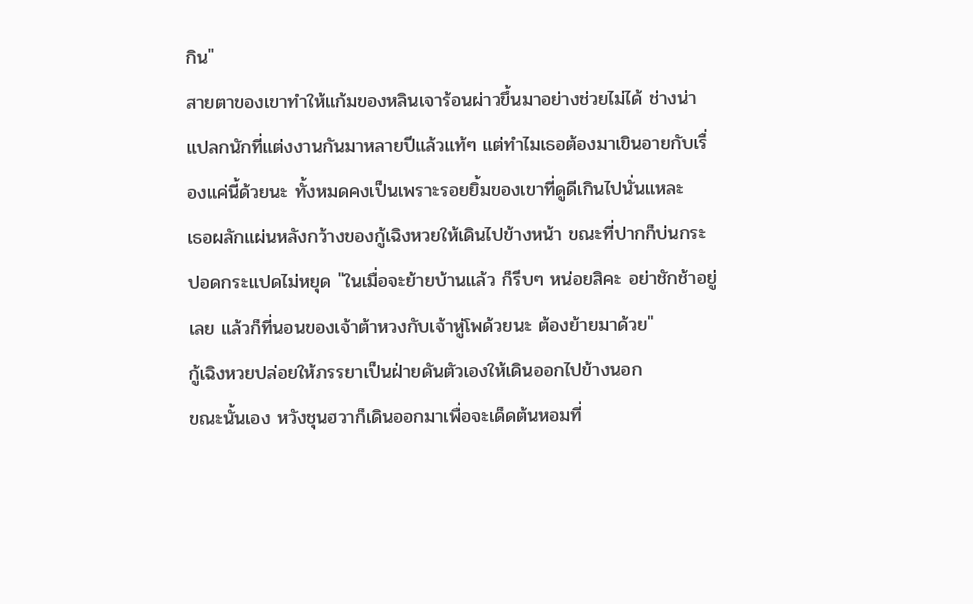กิน"
สายตาของเขาทำให้แก้มของหลินเจาร้อนผ่าวขึ้นมาอย่างช่วยไม่ได้ ช่างน่าแปลกนักที่แต่งงานกันมาหลายปีแล้วแท้ๆ แต่ทำไมเธอต้องมาเขินอายกับเรื่องแค่นี้ด้วยนะ ทั้งหมดคงเป็นเพราะรอยยิ้มของเขาที่ดูดีเกินไปนั่นแหละ
เธอผลักแผ่นหลังกว้างของกู้เฉิงหวยให้เดินไปข้างหน้า ขณะที่ปากก็บ่นกระปอดกระแปดไม่หยุด "ในเมื่อจะย้ายบ้านแล้ว ก็รีบๆ หน่อยสิคะ อย่าชักช้าอยู่เลย แล้วก็ที่นอนของเจ้าต้าหวงกับเจ้าหู่โพด้วยนะ ต้องย้ายมาด้วย"
กู้เฉิงหวยปล่อยให้ภรรยาเป็นฝ่ายดันตัวเองให้เดินออกไปข้างนอก
ขณะนั้นเอง หวังชุนฮวาก็เดินออกมาเพื่อจะเด็ดต้นหอมที่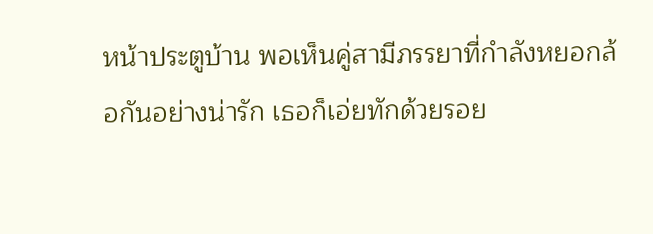หน้าประตูบ้าน พอเห็นคู่สามีภรรยาที่กำลังหยอกล้อกันอย่างน่ารัก เธอก็เอ่ยทักด้วยรอย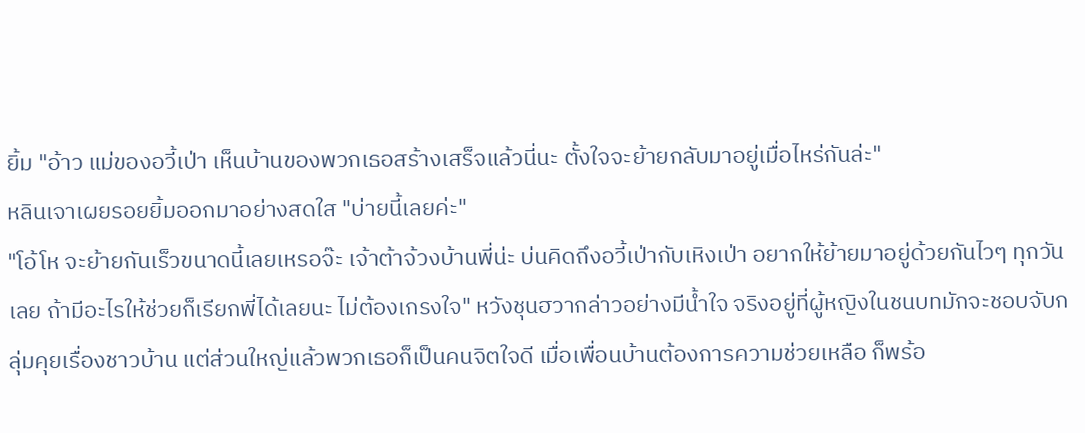ยิ้ม "อ้าว แม่ของอวี้เป่า เห็นบ้านของพวกเธอสร้างเสร็จแล้วนี่นะ ตั้งใจจะย้ายกลับมาอยู่เมื่อไหร่กันล่ะ"
หลินเจาเผยรอยยิ้มออกมาอย่างสดใส "บ่ายนี้เลยค่ะ"
"โอ้โห จะย้ายกันเร็วขนาดนี้เลยเหรอจ๊ะ เจ้าต้าจ้วงบ้านพี่น่ะ บ่นคิดถึงอวี้เป่ากับเหิงเป่า อยากให้ย้ายมาอยู่ด้วยกันไวๆ ทุกวันเลย ถ้ามีอะไรให้ช่วยก็เรียกพี่ได้เลยนะ ไม่ต้องเกรงใจ" หวังชุนฮวากล่าวอย่างมีน้ำใจ จริงอยู่ที่ผู้หญิงในชนบทมักจะชอบจับกลุ่มคุยเรื่องชาวบ้าน แต่ส่วนใหญ่แล้วพวกเธอก็เป็นคนจิตใจดี เมื่อเพื่อนบ้านต้องการความช่วยเหลือ ก็พร้อ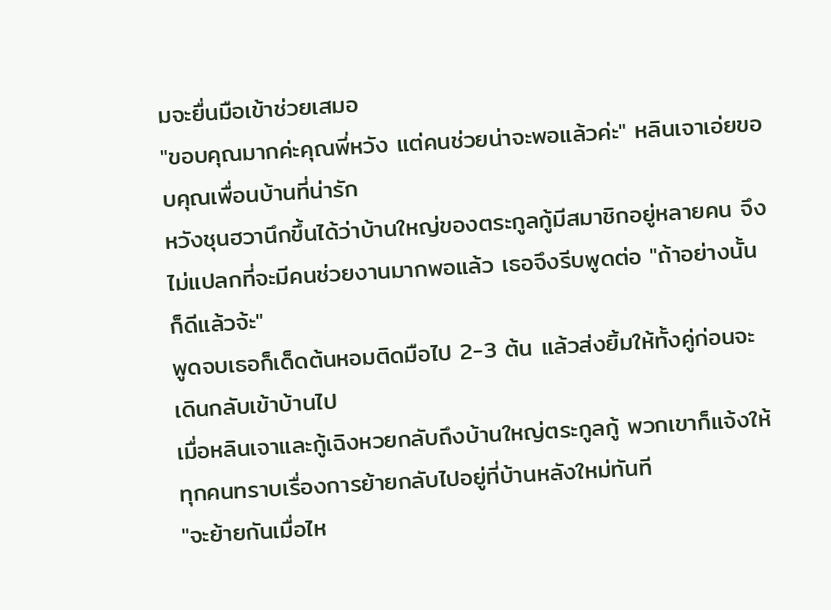มจะยื่นมือเข้าช่วยเสมอ
"ขอบคุณมากค่ะคุณพี่หวัง แต่คนช่วยน่าจะพอแล้วค่ะ" หลินเจาเอ่ยขอบคุณเพื่อนบ้านที่น่ารัก
หวังชุนฮวานึกขึ้นได้ว่าบ้านใหญ่ของตระกูลกู้มีสมาชิกอยู่หลายคน จึงไม่แปลกที่จะมีคนช่วยงานมากพอแล้ว เธอจึงรีบพูดต่อ "ถ้าอย่างนั้นก็ดีแล้วจ้ะ"
พูดจบเธอก็เด็ดต้นหอมติดมือไป 2-3 ต้น แล้วส่งยิ้มให้ทั้งคู่ก่อนจะเดินกลับเข้าบ้านไป
เมื่อหลินเจาและกู้เฉิงหวยกลับถึงบ้านใหญ่ตระกูลกู้ พวกเขาก็แจ้งให้ทุกคนทราบเรื่องการย้ายกลับไปอยู่ที่บ้านหลังใหม่ทันที
"จะย้ายกันเมื่อไห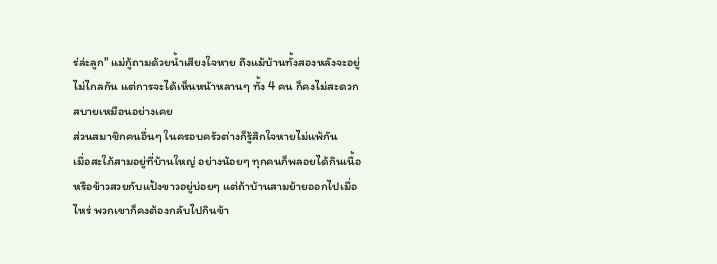ร่ล่ะลูก" แม่กู้ถามด้วยน้ำเสียงใจหาย ถึงแม้บ้านทั้งสองหลังจะอยู่ไม่ไกลกัน แต่การจะได้เห็นหน้าหลานๆ ทั้ง 4 คน ก็คงไม่สะดวกสบายเหมือนอย่างเคย
ส่วนสมาชิกคนอื่นๆ ในครอบครัวต่างก็รู้สึกใจหายไม่แพ้กัน
เมื่อสะใภ้สามอยู่ที่บ้านใหญ่ อย่างน้อยๆ ทุกคนก็พลอยได้กินเนื้อหรือข้าวสวยกับแป้งขาวอยู่บ่อยๆ แต่ถ้าบ้านสามย้ายออกไปเมื่อไหร่ พวกเขาก็คงต้องกลับไปกินข้า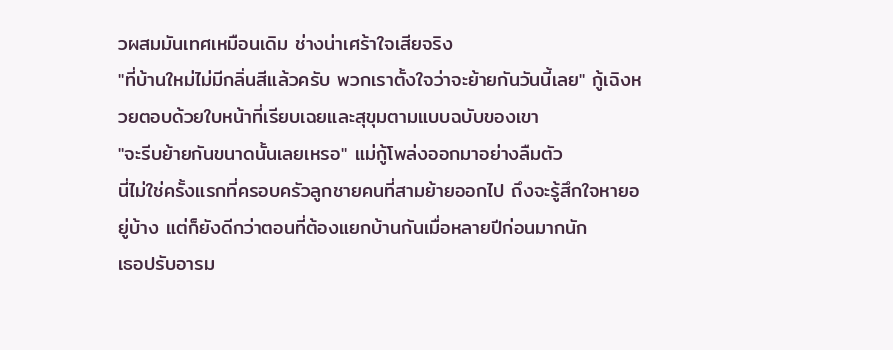วผสมมันเทศเหมือนเดิม ช่างน่าเศร้าใจเสียจริง
"ที่บ้านใหม่ไม่มีกลิ่นสีแล้วครับ พวกเราตั้งใจว่าจะย้ายกันวันนี้เลย" กู้เฉิงหวยตอบด้วยใบหน้าที่เรียบเฉยและสุขุมตามแบบฉบับของเขา
"จะรีบย้ายกันขนาดนั้นเลยเหรอ" แม่กู้โพล่งออกมาอย่างลืมตัว
นี่ไม่ใช่ครั้งแรกที่ครอบครัวลูกชายคนที่สามย้ายออกไป ถึงจะรู้สึกใจหายอยู่บ้าง แต่ก็ยังดีกว่าตอนที่ต้องแยกบ้านกันเมื่อหลายปีก่อนมากนัก
เธอปรับอารม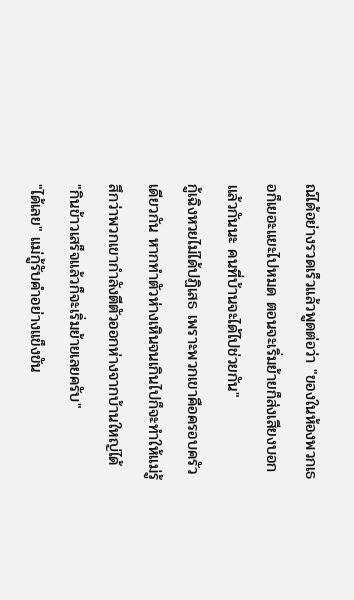ณ์ได้อย่างรวดเร็วแล้วพูดต่อว่า "ของในห้องพวกเธอก็เยอะแยะไปหมด ตอนจะเริ่มย้ายก็ส่งเสียงบอกแล้วกันนะ คนที่บ้านจะได้ไปช่วยกัน"
กู้เฉิงหวยไม่ได้ปฏิเสธ เพราะพวกเขาคือครอบครัวเดียวกัน หากทำตัวห่างเหินจนเกินไปก็จะทำให้แม่รู้สึกว่าพวกเขากำลังตีตัวออกห่างจากบ้านใหญ่ได้
"กินข้าวเสร็จแล้วก็จะเริ่มย้ายเลยครับ"
"ได้เลย" แม่กู้รับคำอย่างแข็งขัน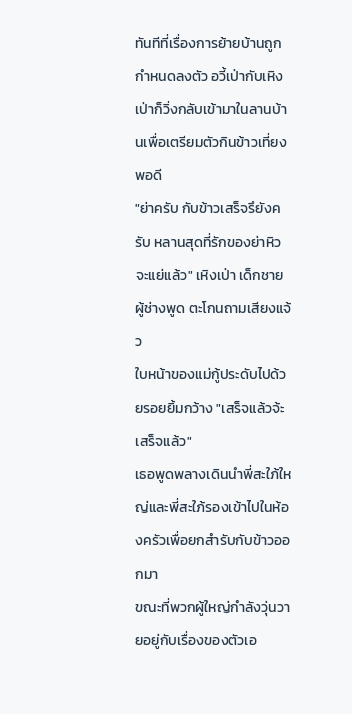ทันทีที่เรื่องการย้ายบ้านถูกกำหนดลงตัว อวี้เป่ากับเหิงเป่าก็วิ่งกลับเข้ามาในลานบ้านเพื่อเตรียมตัวกินข้าวเที่ยงพอดี
"ย่าครับ กับข้าวเสร็จรึยังครับ หลานสุดที่รักของย่าหิวจะแย่แล้ว" เหิงเป่า เด็กชายผู้ช่างพูด ตะโกนถามเสียงแจ้ว
ใบหน้าของแม่กู้ประดับไปด้วยรอยยิ้มกว้าง "เสร็จแล้วจ้ะ เสร็จแล้ว"
เธอพูดพลางเดินนำพี่สะใภ้ใหญ่และพี่สะใภ้รองเข้าไปในห้องครัวเพื่อยกสำรับกับข้าวออกมา
ขณะที่พวกผู้ใหญ่กำลังวุ่นวายอยู่กับเรื่องของตัวเอ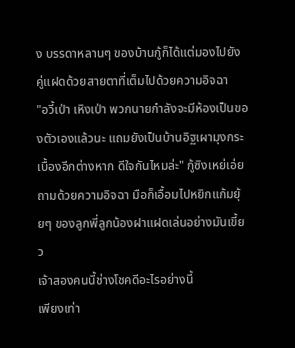ง บรรดาหลานๆ ของบ้านกู้ก็ได้แต่มองไปยังคู่แฝดด้วยสายตาที่เต็มไปด้วยความอิจฉา
"อวี้เป่า เหิงเป่า พวกนายกำลังจะมีห้องเป็นของตัวเองแล้วนะ แถมยังเป็นบ้านอิฐเผามุงกระเบื้องอีกต่างหาก ดีใจกันไหมล่ะ" กู้ซิงเหย่เอ่ยถามด้วยความอิจฉา มือก็เอื้อมไปหยิกแก้มยุ้ยๆ ของลูกพี่ลูกน้องฝาแฝดเล่นอย่างมันเขี้ยว
เจ้าสองคนนี้ช่างโชคดีอะไรอย่างนี้
เพียงเท่า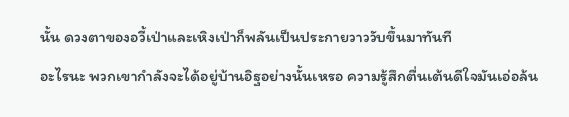นั้น ดวงตาของอวี้เป่าและเหิงเป่าก็พลันเป็นประกายวาววับขึ้นมาทันที
อะไรนะ พวกเขากำลังจะได้อยู่บ้านอิฐอย่างนั้นเหรอ ความรู้สึกตื่นเต้นดีใจมันเอ่อล้น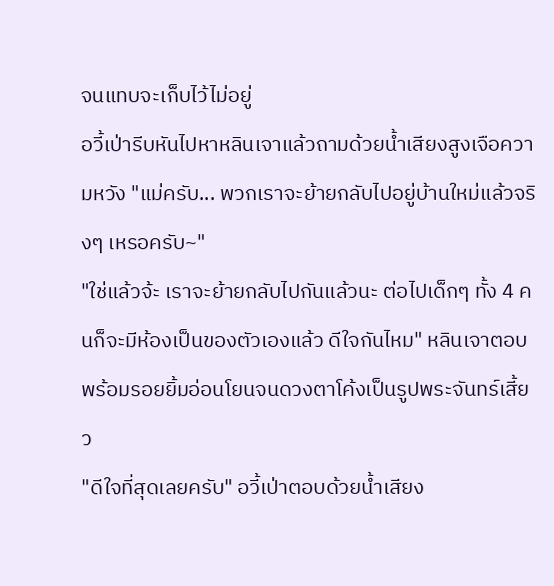จนแทบจะเก็บไว้ไม่อยู่
อวี้เป่ารีบหันไปหาหลินเจาแล้วถามด้วยน้ำเสียงสูงเจือความหวัง "แม่ครับ... พวกเราจะย้ายกลับไปอยู่บ้านใหม่แล้วจริงๆ เหรอครับ~"
"ใช่แล้วจ้ะ เราจะย้ายกลับไปกันแล้วนะ ต่อไปเด็กๆ ทั้ง 4 คนก็จะมีห้องเป็นของตัวเองแล้ว ดีใจกันไหม" หลินเจาตอบพร้อมรอยยิ้มอ่อนโยนจนดวงตาโค้งเป็นรูปพระจันทร์เสี้ยว
"ดีใจที่สุดเลยครับ" อวี้เป่าตอบด้วยน้ำเสียง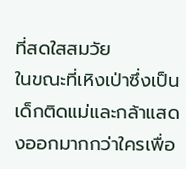ที่สดใสสมวัย
ในขณะที่เหิงเป่าซึ่งเป็นเด็กติดแม่และกล้าแสดงออกมากกว่าใครเพื่อ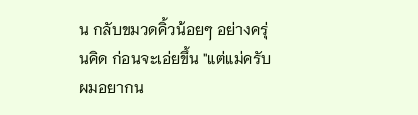น กลับขมวดคิ้วน้อยๆ อย่างครุ่นคิด ก่อนจะเอ่ยขึ้น "แต่แม่ครับ ผมอยากน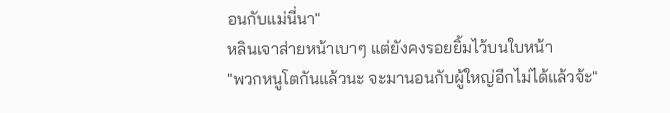อนกับแม่นี่นา"
หลินเจาส่ายหน้าเบาๆ แต่ยังคงรอยยิ้มไว้บนใบหน้า
"พวกหนูโตกันแล้วนะ จะมานอนกับผู้ใหญ่อีกไม่ได้แล้วจ้ะ"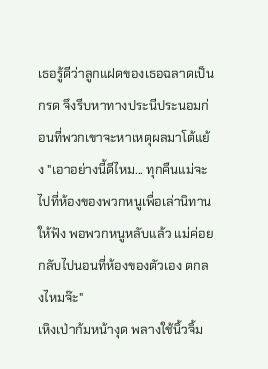เธอรู้ดีว่าลูกแฝดของเธอฉลาดเป็นกรด จึงรีบหาทางประนีประนอมก่อนที่พวกเขาจะหาเหตุผลมาโต้แย้ง "เอาอย่างนี้ดีไหม... ทุกคืนแม่จะไปที่ห้องของพวกหนูเพื่อเล่านิทานให้ฟัง พอพวกหนูหลับแล้ว แม่ค่อยกลับไปนอนที่ห้องของตัวเอง ตกลงไหมจ๊ะ"
เหิงเป่าก้มหน้างุด พลางใช้นิ้วจิ้ม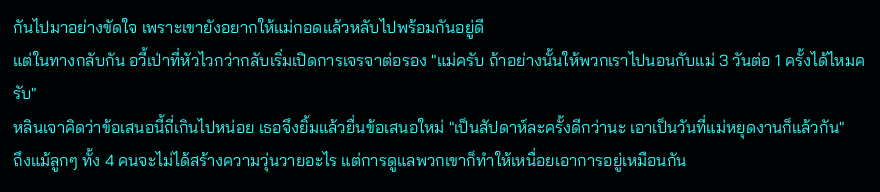กันไปมาอย่างขัดใจ เพราะเขายังอยากให้แม่กอดแล้วหลับไปพร้อมกันอยู่ดี
แต่ในทางกลับกัน อวี้เป่าที่หัวไวกว่ากลับเริ่มเปิดการเจรจาต่อรอง "แม่ครับ ถ้าอย่างนั้นให้พวกเราไปนอนกับแม่ 3 วันต่อ 1 ครั้งได้ไหมครับ"
หลินเจาคิดว่าข้อเสนอนี้ถี่เกินไปหน่อย เธอจึงยิ้มแล้วยื่นข้อเสนอใหม่ "เป็นสัปดาห์ละครั้งดีกว่านะ เอาเป็นวันที่แม่หยุดงานก็แล้วกัน"
ถึงแม้ลูกๆ ทั้ง 4 คนจะไม่ได้สร้างความวุ่นวายอะไร แต่การดูแลพวกเขาก็ทำให้เหนื่อยเอาการอยู่เหมือนกัน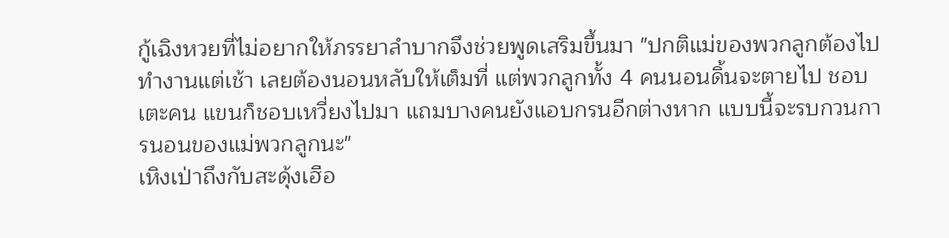กู้เฉิงหวยที่ไม่อยากให้ภรรยาลำบากจึงช่วยพูดเสริมขึ้นมา "ปกติแม่ของพวกลูกต้องไปทำงานแต่เช้า เลยต้องนอนหลับให้เต็มที่ แต่พวกลูกทั้ง 4 คนนอนดิ้นจะตายไป ชอบเตะคน แขนก็ชอบเหวี่ยงไปมา แถมบางคนยังแอบกรนอีกต่างหาก แบบนี้จะรบกวนการนอนของแม่พวกลูกนะ"
เหิงเป่าถึงกับสะดุ้งเฮือ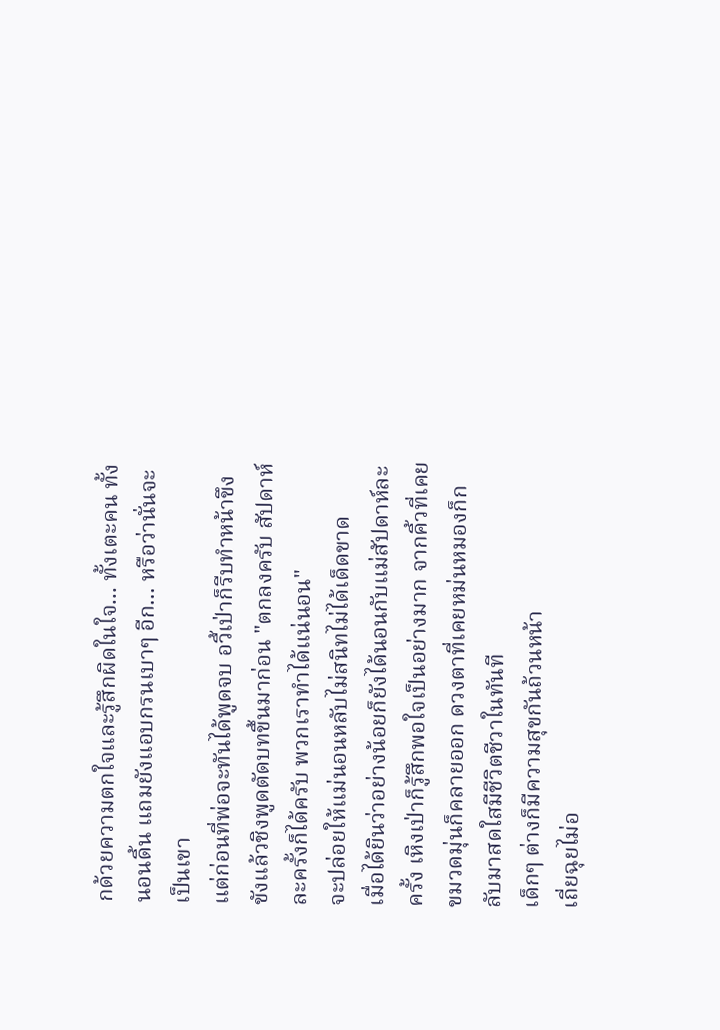กด้วยความตกใจและรู้สึกผิดในใจ... ทั้งเตะคน ทั้งนอนดิ้น แถมยังแอบกรนเบาๆ อีก... หรือว่านั่นจะเป็นเขา
แต่ก่อนที่พ่อจะทันได้พูดจบ อวี้เป่าก็รีบทำหน้าขึงขังแล้วชิงพูดตัดบทขึ้นมาก่อน "ตกลงครับ สัปดาห์ละครั้งก็ได้ครับ พวกเราทำได้แน่นอน"
จะปล่อยให้แม่นอนหลับไม่สนิทไม่ได้เด็ดขาด
เมื่อได้ยินว่าอย่างน้อยก็ยังได้นอนกับแม่สัปดาห์ละครั้ง เหิงเป่าก็รู้สึกพอใจเป็นอย่างมาก จากคิ้วที่เคยขมวดมุ่นก็คลายออก ดวงตาที่เคยหม่นหมองก็กลับมาสดใสมีชีวิตชีวาในทันที
เด็กๆ ต่างก็มีความสุขกันถ้วนหน้า
เถี่ยฉุยไม่อ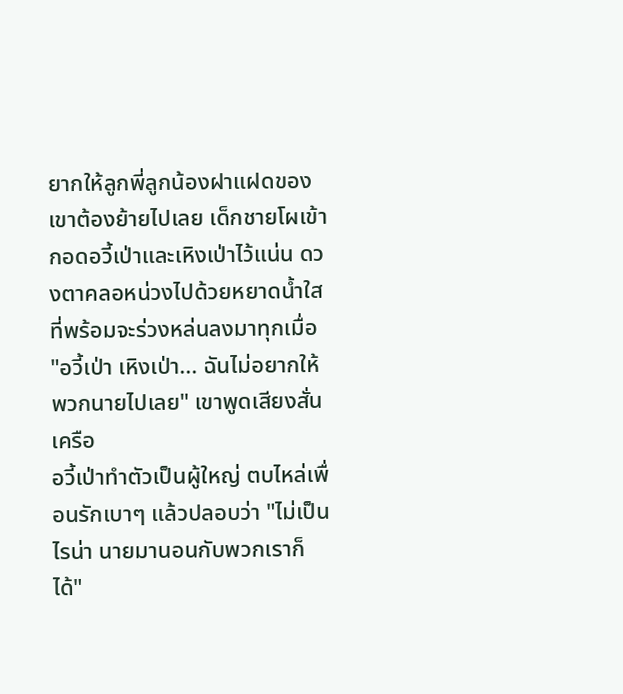ยากให้ลูกพี่ลูกน้องฝาแฝดของเขาต้องย้ายไปเลย เด็กชายโผเข้ากอดอวี้เป่าและเหิงเป่าไว้แน่น ดวงตาคลอหน่วงไปด้วยหยาดน้ำใสที่พร้อมจะร่วงหล่นลงมาทุกเมื่อ "อวี้เป่า เหิงเป่า... ฉันไม่อยากให้พวกนายไปเลย" เขาพูดเสียงสั่นเครือ
อวี้เป่าทำตัวเป็นผู้ใหญ่ ตบไหล่เพื่อนรักเบาๆ แล้วปลอบว่า "ไม่เป็นไรน่า นายมานอนกับพวกเราก็ได้"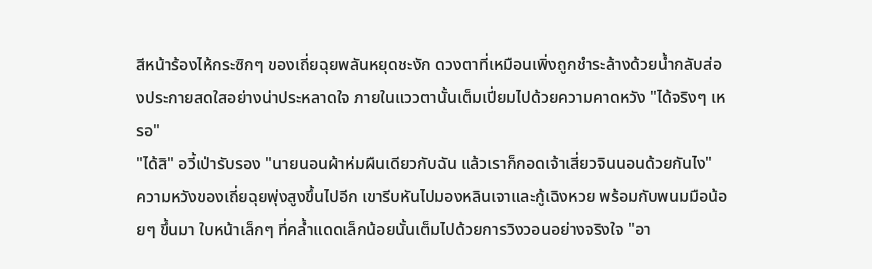สีหน้าร้องไห้กระซิกๆ ของเถี่ยฉุยพลันหยุดชะงัก ดวงตาที่เหมือนเพิ่งถูกชำระล้างด้วยน้ำกลับส่องประกายสดใสอย่างน่าประหลาดใจ ภายในแววตานั้นเต็มเปี่ยมไปด้วยความคาดหวัง "ได้จริงๆ เหรอ"
"ได้สิ" อวี้เป่ารับรอง "นายนอนผ้าห่มผืนเดียวกับฉัน แล้วเราก็กอดเจ้าเสี่ยวจินนอนด้วยกันไง"
ความหวังของเถี่ยฉุยพุ่งสูงขึ้นไปอีก เขารีบหันไปมองหลินเจาและกู้เฉิงหวย พร้อมกับพนมมือน้อยๆ ขึ้นมา ใบหน้าเล็กๆ ที่คล้ำแดดเล็กน้อยนั้นเต็มไปด้วยการวิงวอนอย่างจริงใจ "อา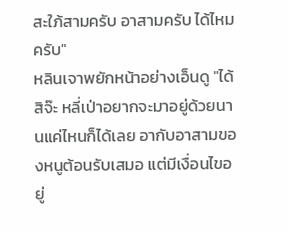สะใภ้สามครับ อาสามครับ ได้ไหมครับ"
หลินเจาพยักหน้าอย่างเอ็นดู "ได้สิจ๊ะ หลี่เป่าอยากจะมาอยู่ด้วยนานแค่ไหนก็ได้เลย อากับอาสามของหนูต้อนรับเสมอ แต่มีเงื่อนไขอยู่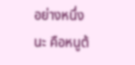อย่างหนึ่งนะ คือหนูต้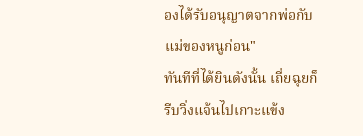องได้รับอนุญาตจากพ่อกับแม่ของหนูก่อน"
ทันทีที่ได้ยินดังนั้น เถี่ยฉุยก็รีบวิ่งแจ้นไปเกาะแข้ง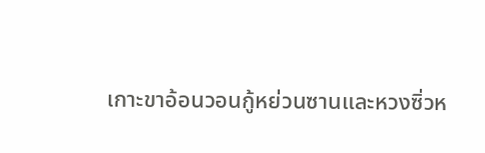เกาะขาอ้อนวอนกู้หย่วนซานและหวงซิ่วห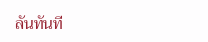ลันทันที